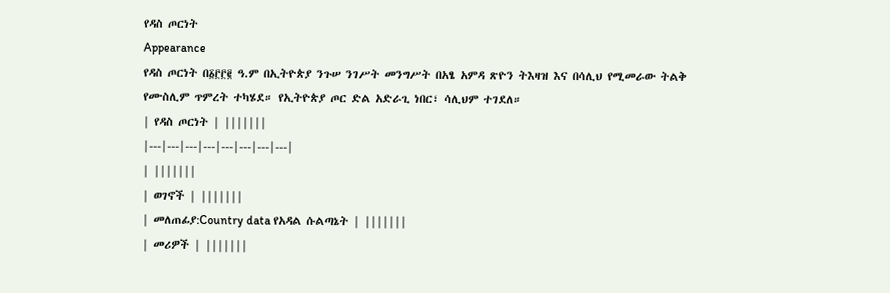የዳስ ጦርነት
Appearance
የዳስ ጦርነት በ፩፫፫፪ ዓ.ም በኢትዮጵያ ንጉሠ ንገሥት መንግሥት በአፄ አምዳ ጽዮን ትእዛዝ እና በሳሊህ የሚመራው ትልቅ የሙስሊም ጥምረት ተካሄደ። የኢትዮጵያ ጦር ድል አድራጊ ነበር፣ ሳሊህም ተገደለ።
| የዳስ ጦርነት | |||||||
|---|---|---|---|---|---|---|---|
| |||||||
| ወገኖች | |||||||
| መለጠፊያ:Country data የአዳል ሱልጣኔት | |||||||
| መሪዎች | |||||||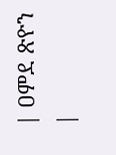| ዐምደ ጽዮን |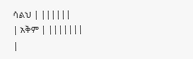ሳልህ | ||||||
| አቅም | |||||||
|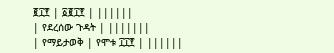፪፲፻ | ፩፪፲፻ | ||||||
| የደረሰው ጉዳት | |||||||
| የማይታወቅ | የሞቱ ፲፲፻ | ||||||